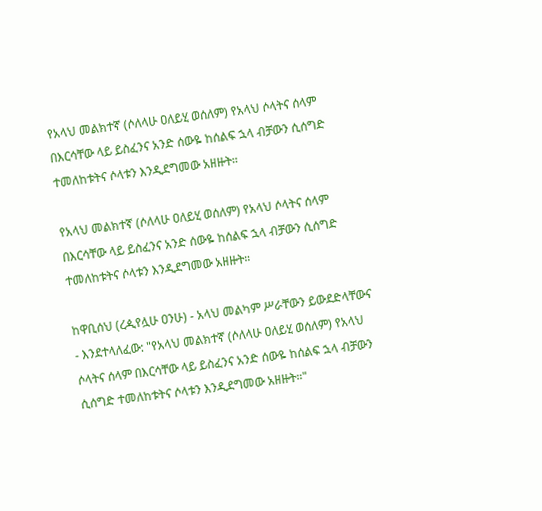የአላህ መልክተኛ (ሶለላሁ ዐለይሂ ወሰለም) የአላህ ሶላትና ሰላም በእርሳቸው ላይ ይስፈንና አንድ ሰውዬ ከሰልፍ ኋላ ብቻውን ሲሰግድ ተመለከቱትና ሶላቱን እንዲደግመው አዘዙት።

የአላህ መልክተኛ (ሶለላሁ ዐለይሂ ወሰለም) የአላህ ሶላትና ሰላም በእርሳቸው ላይ ይስፈንና አንድ ሰውዬ ከሰልፍ ኋላ ብቻውን ሲሰግድ ተመለከቱትና ሶላቱን እንዲደግመው አዘዙት።

ከዋቢሰህ (ረዺየሏሁ ዐንሁ) - አላህ መልካም ሥራቸውን ይውደድላቸውና - እንደተላለፈው: "የአላህ መልክተኛ (ሶለላሁ ዐለይሂ ወሰለም) የአላህ ሶላትና ሰላም በእርሳቸው ላይ ይስፈንና አንድ ሰውዬ ከሰልፍ ኋላ ብቻውን ሲሰግድ ተመለከቱትና ሶላቱን እንዲደግመው አዘዙት።"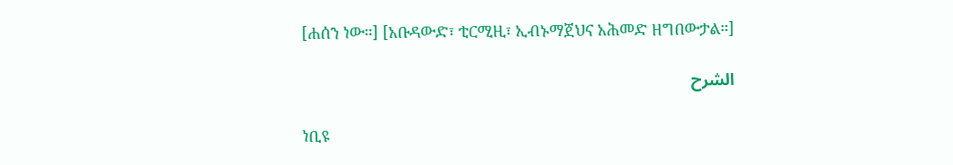[ሐሰን ነው።] [አቡዳውድ፣ ቲርሚዚ፣ ኢብኑማጀህና አሕመድ ዘግበውታል።]

الشرح

ነቢዩ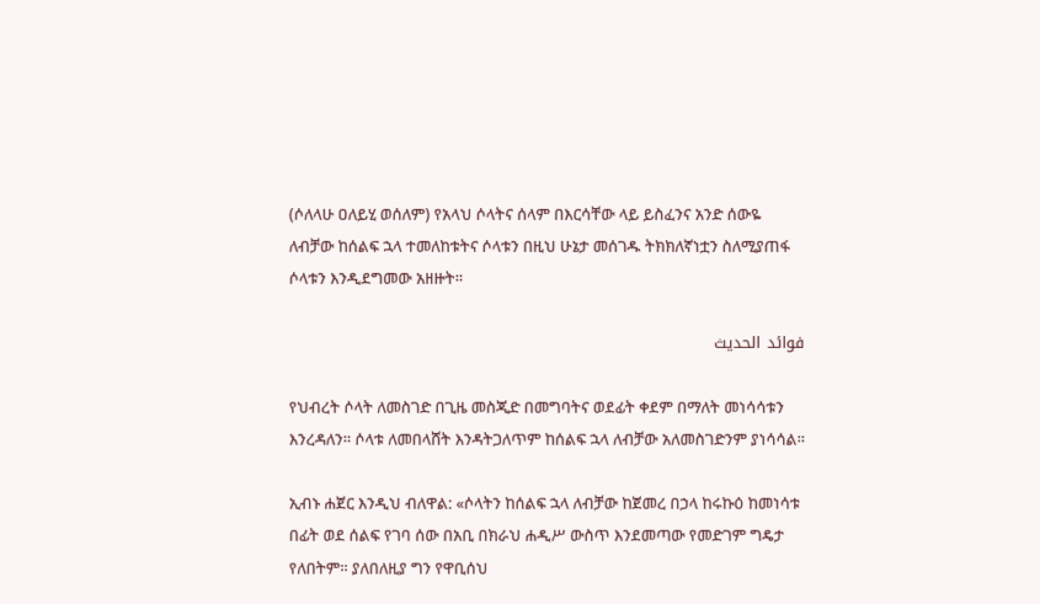(ሶለላሁ ዐለይሂ ወሰለም) የአላህ ሶላትና ሰላም በእርሳቸው ላይ ይስፈንና አንድ ሰውዬ ለብቻው ከሰልፍ ኋላ ተመለከቱትና ሶላቱን በዚህ ሁኔታ መሰገዱ ትክክለኛነቷን ስለሚያጠፋ ሶላቱን እንዲደግመው አዘዙት።

فوائد الحديث

የህብረት ሶላት ለመስገድ በጊዜ መስጂድ በመግባትና ወደፊት ቀደም በማለት መነሳሳቱን እንረዳለን። ሶላቱ ለመበላሸት እንዳትጋለጥም ከሰልፍ ኋላ ለብቻው አለመስገድንም ያነሳሳል።

ኢብኑ ሐጀር እንዲህ ብለዋል: «ሶላትን ከሰልፍ ኋላ ለብቻው ከጀመረ በኃላ ከሩኩዕ ከመነሳቱ በፊት ወደ ሰልፍ የገባ ሰው በአቢ በክራህ ሐዲሥ ውስጥ እንደመጣው የመድገም ግዴታ የለበትም። ያለበለዚያ ግን የዋቢሰህ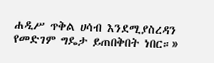ሐዲሥ ጥቅል ሀሳብ እንደሚያስረዳን የመድገም ግዴታ ይጠበቅበት ነበር።»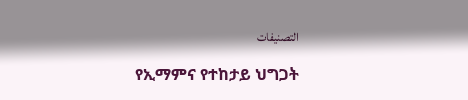التصنيفات

የኢማምና የተከታይ ህግጋት